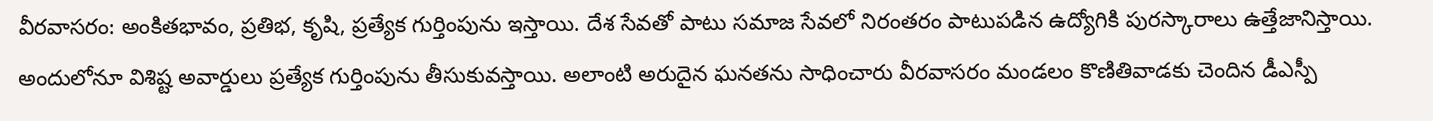వీరవాసరం: అంకితభావం, ప్రతిభ, కృషి, ప్రత్యేక గుర్తింపును ఇస్తాయి. దేశ సేవతో పాటు సమాజ సేవలో నిరంతరం పాటుపడిన ఉద్యోగికి పురస్కారాలు ఉత్తేజానిస్తాయి. అందులోనూ విశిష్ట అవార్డులు ప్రత్యేక గుర్తింపును తీసుకువస్తాయి. అలాంటి అరుదైన ఘనతను సాధించారు వీరవాసరం మండలం కొణితివాడకు చెందిన డీఎస్పీ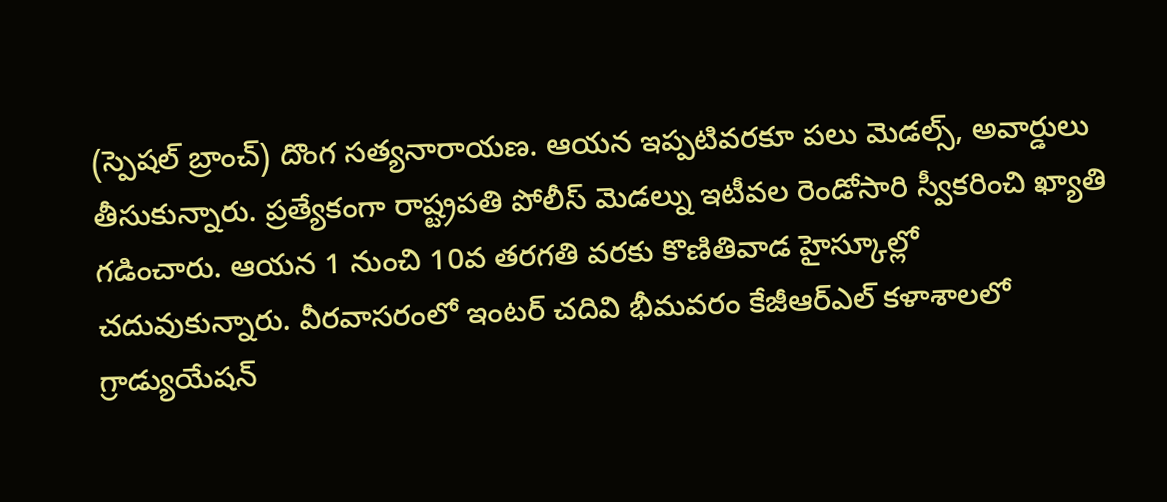(స్పెషల్ బ్రాంచ్) దొంగ సత్యనారాయణ. ఆయన ఇప్పటివరకూ పలు మెడల్స్, అవార్డులు తీసుకున్నారు. ప్రత్యేకంగా రాష్ట్రపతి పోలీస్ మెడల్ను ఇటీవల రెండోసారి స్వీకరించి ఖ్యాతి గడించారు. ఆయన 1 నుంచి 10వ తరగతి వరకు కొణితివాడ హైస్కూల్లో చదువుకున్నారు. వీరవాసరంలో ఇంటర్ చదివి భీమవరం కేజీఆర్ఎల్ కళాశాలలో గ్రాడ్యుయేషన్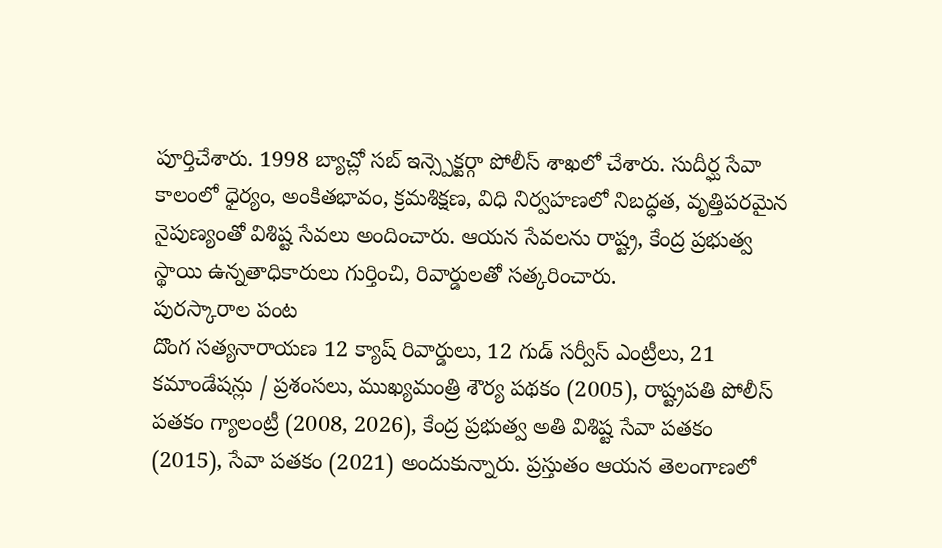పూర్తిచేశారు. 1998 బ్యాచ్లో సబ్ ఇన్స్పెక్టర్గా పోలీస్ శాఖలో చేశారు. సుదీర్ఘ సేవా కాలంలో ధైర్యం, అంకితభావం, క్రమశిక్షణ, విధి నిర్వహణలో నిబద్ధత, వృత్తిపరమైన నైపుణ్యంతో విశిష్ట సేవలు అందించారు. ఆయన సేవలను రాష్ట్ర, కేంద్ర ప్రభుత్వ స్థాయి ఉన్నతాధికారులు గుర్తించి, రివార్డులతో సత్కరించారు.
పురస్కారాల పంట
దొంగ సత్యనారాయణ 12 క్యాష్ రివార్డులు, 12 గుడ్ సర్వీస్ ఎంట్రీలు, 21 కమాండేషన్లు / ప్రశంసలు, ముఖ్యమంత్రి శౌర్య పథకం (2005), రాష్ట్రపతి పోలీస్ పతకం గ్యాలంట్రీ (2008, 2026), కేంద్ర ప్రభుత్వ అతి విశిష్ట సేవా పతకం (2015), సేవా పతకం (2021) అందుకున్నారు. ప్రస్తుతం ఆయన తెలంగాణలో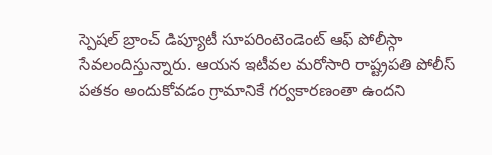స్పెషల్ బ్రాంచ్ డిప్యూటీ సూపరింటెండెంట్ ఆఫ్ పోలీస్గా సేవలందిస్తున్నారు. ఆయన ఇటీవల మరోసారి రాష్ట్రపతి పోలీస్ పతకం అందుకోవడం గ్రామానికే గర్వకారణంతా ఉందని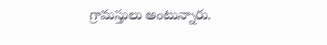గ్రామస్తులు అంటున్నారు.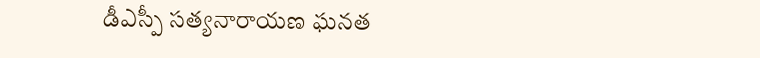డీఎస్పీ సత్యనారాయణ ఘనత